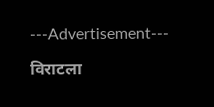---Advertisement---

विराटला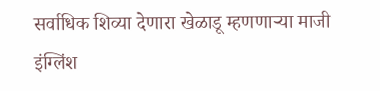सर्वाधिक शिव्या देणारा खेळाडू म्हणणाऱ्या माजी इंग्लिंश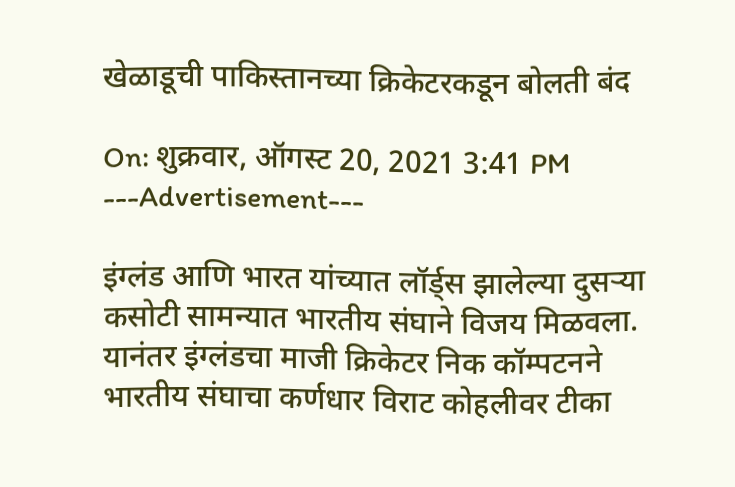खेळाडूची पाकिस्तानच्या क्रिकेटरकडून बोलती बंद

On: शुक्रवार, ऑगस्ट 20, 2021 3:41 PM
---Advertisement---

इंग्लंड आणि भारत यांच्यात लॉर्ड्स झालेल्या दुसऱ्या कसोटी सामन्यात भारतीय संघाने विजय मिळवला. यानंतर इंग्लंडचा माजी क्रिकेटर निक कॉम्पटनने भारतीय संघाचा कर्णधार विराट कोहलीवर टीका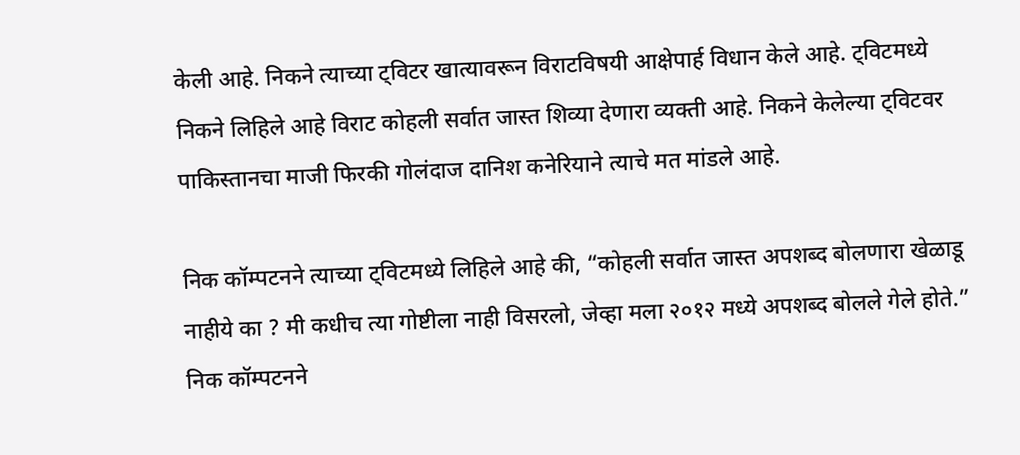केली आहे. निकने त्याच्या ट्विटर खात्यावरून विराटविषयी आक्षेपार्ह विधान केले आहे. ट्विटमध्ये निकने लिहिले आहे विराट कोहली सर्वात जास्त शिव्या देणारा व्यक्ती आहे. निकने केलेल्या ट्विटवर पाकिस्तानचा माजी फिरकी गोलंदाज दानिश कनेरियाने त्याचे मत मांडले आहे.

निक कॉम्पटनने त्याच्या ट्विटमध्ये लिहिले आहे की, “कोहली सर्वात जास्त अपशब्द बोलणारा खेळाडू नाहीये का ? मी कधीच त्या गोष्टीला नाही विसरलो, जेव्हा मला २०१२ मध्ये अपशब्द बोलले गेले होते.” निक कॉम्पटनने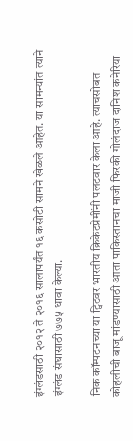इंग्लंडसाठी २०१२ ते २०१६ सालापर्यंत १६ कसोटी सामने खेळले आहेत. या सामन्यांत त्याने इंग्लंड संघासाठी ७७५ धावा केल्या.

निक कॉम्पटनच्या या ट्विटवर भारतीय क्रिकेटप्रेमींनी पलटवार केला आहे. त्याचसोबत कोहलीची बाजू मांडण्यासाठी आता पाकिस्तानचा माजी फिरकी गोलंदाज दानिश कनेरिया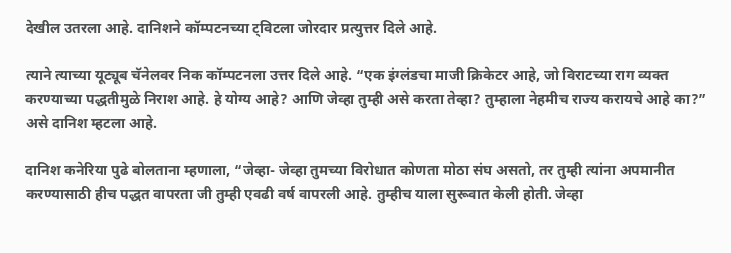देखील उतरला आहे. दानिशने कॉम्पटनच्या ट्विटला जोरदार प्रत्युत्तर दिले आहे.

त्याने त्याच्या यूट्यूब चॅनेलवर निक कॉम्पटनला उत्तर दिले आहे. “एक इंग्लंडचा माजी क्रिकेटर आहे, जो विराटच्या राग व्यक्त करण्याच्या पद्धतीमुळे निराश आहे. हे योग्य आहे? आणि जेव्हा तुम्ही असे करता तेव्हा? तुम्हाला नेहमीच राज्य करायचे आहे का?” असे दानिश म्हटला आहे.

दानिश कनेरिया पुढे बोलताना म्हणाला, “जेव्हा- जेव्हा तुमच्या विरोधात कोणता मोठा संघ असतो, तर तुम्ही त्यांना अपमानीत करण्यासाठी हीच पद्धत वापरता जी तुम्ही एवढी वर्ष वापरली आहे. तुम्हीच याला सुरूवात केली होती. जेव्हा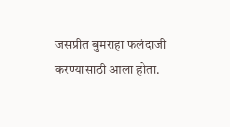जसप्रीत बुमराहा फलंदाजी करण्यासाठी आला होता.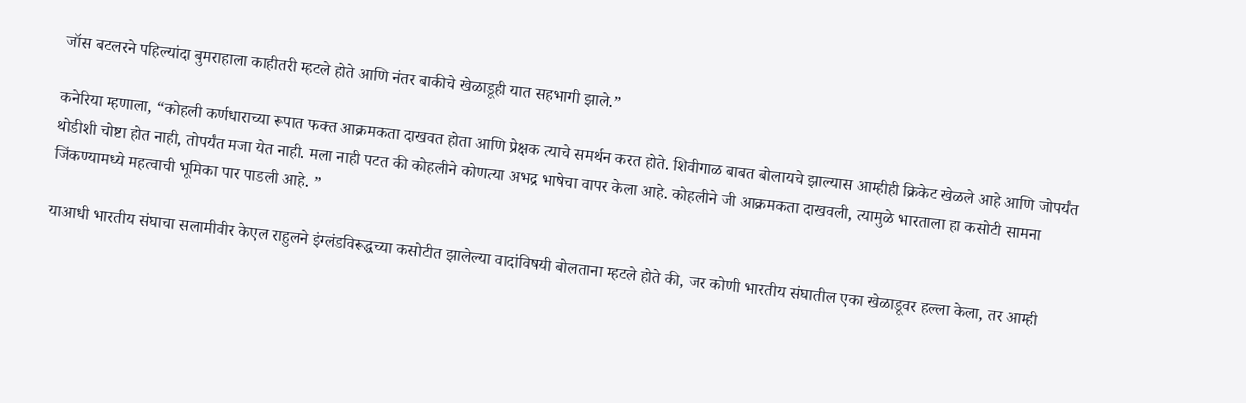जॉस बटलरने पहिल्यांदा बुमराहाला काहीतरी म्हटले होते आणि नंतर बाकीचे खेळाडूही यात सहभागी झाले.”

कनेरिया म्हणाला, “कोहली कर्णधाराच्या रूपात फक्त आक्रमकता दाखवत होता आणि प्रेक्षक त्याचे समर्थन करत होते. शिवीगाळ बाबत बोलायचे झाल्यास आम्हीही क्रिकेट खेळले आहे आणि जोपर्यंत थोडीशी चोष्टा होत नाही, तोपर्यंत मजा येत नाही. मला नाही पटत की कोहलीने कोणत्या अभद्र भाषेचा वापर केला आहे. कोहलीने जी आक्रमकता दाखवली, त्यामुळे भारताला हा कसोटी सामना जिंकण्यामध्ये महत्वाची भूमिका पार पाडली आहे. ”

याआधी भारतीय संघाचा सलामीवीर केएल राहुलने इंग्लंडविरूद्धच्या कसोटीत झालेल्या वादांविषयी बोलताना म्हटले होते की, जर कोणी भारतीय संघातील एका खेळाडूवर हल्ला केला, तर आम्ही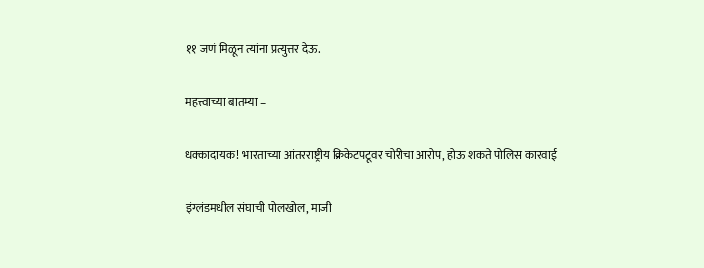११ जणं मिळून त्यांना प्रत्युत्तर देऊ.

महत्त्वाच्या बातम्या –

धक्कादायक! भारताच्या आंतरराष्ट्रीय क्रिकेटपटूवर चोरीचा आरोप, होऊ शकते पोलिस कारवाई

इंग्लंडमधील संघाची पोलखोल, माजी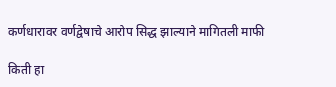कर्णधारावर वर्णद्वेषाचे आरोप सिद्ध झाल्याने मागितली माफी

किती हा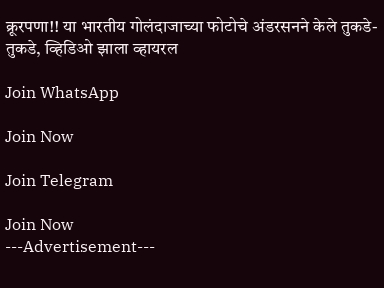क्रूरपणा!! या भारतीय गोलंदाजाच्या फोटोचे अंडरसनने केले तुकडे-तुकडे, व्हिडिओ झाला व्हायरल

Join WhatsApp

Join Now

Join Telegram

Join Now
---Advertisement---